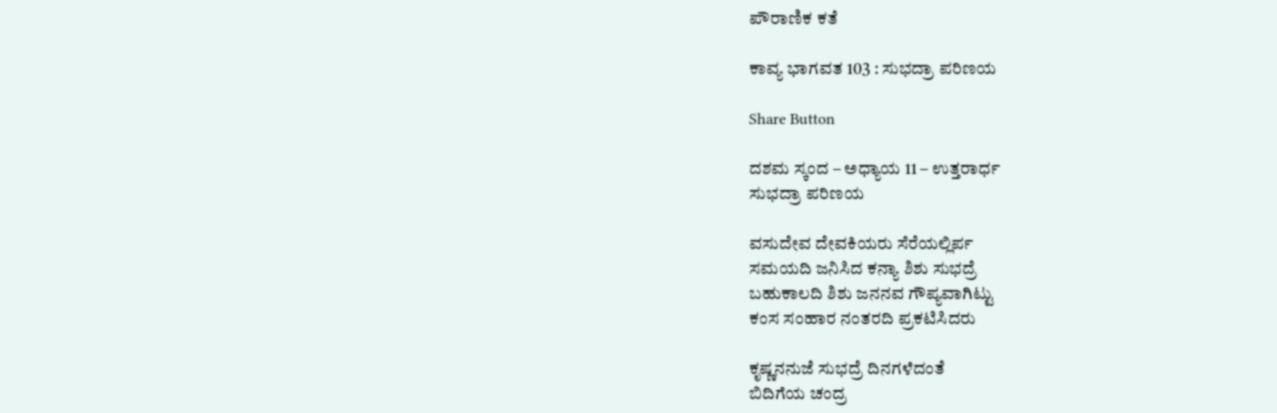ಪೌರಾಣಿಕ ಕತೆ

ಕಾವ್ಯ ಭಾಗವತ 103 : ಸುಭದ್ರಾ ಪರಿಣಯ

Share Button

ದಶಮ ಸ್ಕಂದ – ಅಧ್ಯಾಯ 11 – ಉತ್ತರಾರ್ಧ
ಸುಭದ್ರಾ ಪರಿಣಯ

ವಸುದೇವ ದೇವಕಿಯರು ಸೆರೆಯಲ್ಲಿರ್ಪ
ಸಮಯದಿ ಜನಿಸಿದ ಕನ್ಯಾ ಶಿಶು ಸುಭದ್ರೆ
ಬಹುಕಾಲದಿ ಶಿಶು ಜನನವ ಗೌಪ್ಯವಾಗಿಟ್ಟು
ಕಂಸ ಸಂಹಾರ ನಂತರದಿ ಪ್ರಕಟಿಸಿದರು

ಕೃಷ್ಣನನುಜೆ ಸುಭದ್ರೆ ದಿನಗಳೆದಂತೆ
ಬಿದಿಗೆಯ ಚಂದ್ರ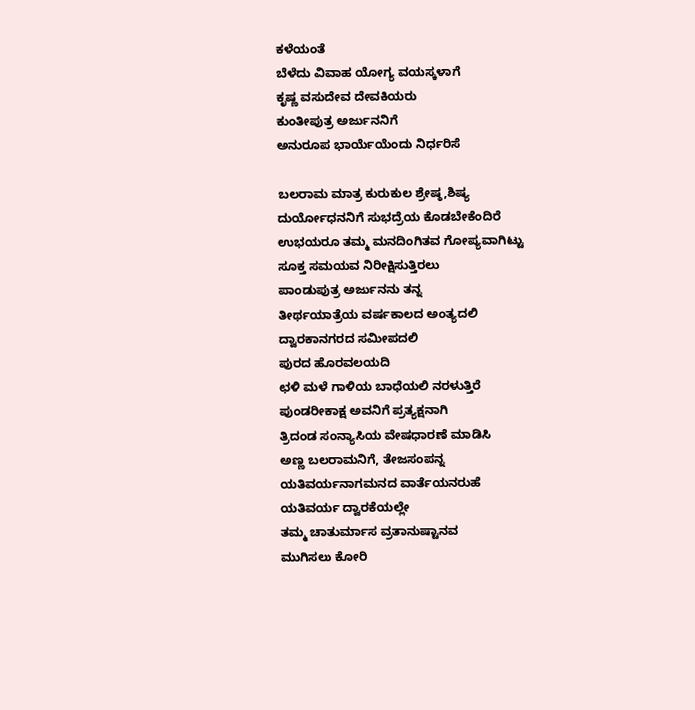ಕಳೆಯಂತೆ
ಬೆಳೆದು ವಿವಾಹ ಯೋಗ್ಯ ವಯಸ್ಕಳಾಗೆ
ಕೃಷ್ಣ ವಸುದೇವ ದೇವಕಿಯರು
ಕುಂತೀಪುತ್ರ ಅರ್ಜುನನಿಗೆ
ಅನುರೂಪ ಭಾರ್ಯೆಯೆಂದು ನಿರ್ಧರಿಸೆ

ಬಲರಾಮ ಮಾತ್ರ ಕುರುಕುಲ ಶ್ರೇಷ್ಠ,ಶಿಷ್ಯ
ದುರ್ಯೋಧನನಿಗೆ ಸುಭದ್ರೆಯ ಕೊಡಬೇಕೆಂದಿರೆ
ಉಭಯರೂ ತಮ್ಮ ಮನದಿಂಗಿತವ ಗೋಪ್ಯವಾಗಿಟ್ಟು
ಸೂಕ್ತ ಸಮಯವ ನಿರೀಕ್ಷಿಸುತ್ತಿರಲು
ಪಾಂಡುಪುತ್ರ ಅರ್ಜುನನು ತನ್ನ
ತೀರ್ಥಯಾತ್ರೆಯ ವರ್ಷಕಾಲದ ಅಂತ್ಯದಲಿ
ದ್ವಾರಕಾನಗರದ ಸಮೀಪದಲಿ
ಪುರದ ಹೊರವಲಯದಿ
ಛಳಿ ಮಳೆ ಗಾಳಿಯ ಬಾಧೆಯಲಿ ನರಳುತ್ತಿರೆ
ಪುಂಡರೀಕಾಕ್ಷ ಅವನಿಗೆ ಪ್ರತ್ಯಕ್ಷನಾಗಿ
ತ್ರಿದಂಡ ಸಂನ್ಯಾಸಿಯ ವೇಷಧಾರಣೆ ಮಾಡಿಸಿ
ಅಣ್ಣ ಬಲರಾಮನಿಗೆ, ತೇಜಸಂಪನ್ನ
ಯತಿವರ್ಯನಾಗಮನದ ವಾರ್ತೆಯನರುಹೆ
ಯತಿವರ್ಯ ದ್ವಾರಕೆಯಲ್ಲೇ
ತಮ್ಮ ಚಾತುರ್ಮಾಸ ವ್ರತಾನುಷ್ಟಾನವ
ಮುಗಿಸಲು ಕೋರಿ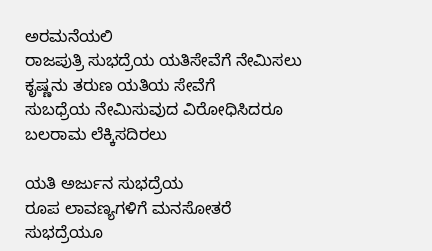ಅರಮನೆಯಲಿ
ರಾಜಪುತ್ರಿ ಸುಭದ್ರೆಯ ಯತಿಸೇವೆಗೆ ನೇಮಿಸಲು
ಕೃಷ್ಣನು ತರುಣ ಯತಿಯ ಸೇವೆಗೆ
ಸುಬಧ್ರೆಯ ನೇಮಿಸುವುದ ವಿರೋಧಿಸಿದರೂ
ಬಲರಾಮ ಲೆಕ್ಕಿಸದಿರಲು

ಯತಿ ಅರ್ಜುನ ಸುಭದ್ರೆಯ
ರೂಪ ಲಾವಣ್ಯಗಳಿಗೆ ಮನಸೋತರೆ
ಸುಭದ್ರೆಯೂ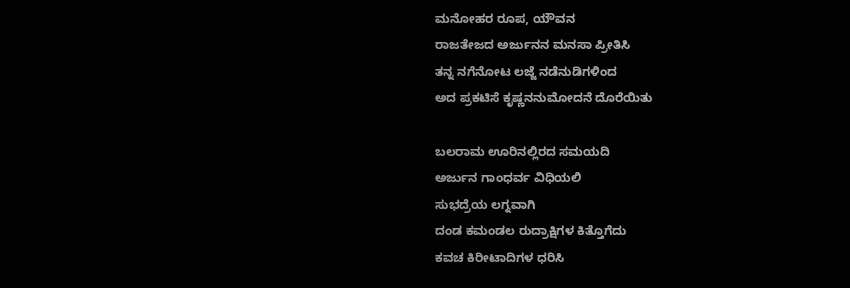ಮನೋಹರ ರೂಪ, ಯೌವನ
ರಾಜತೇಜದ ಅರ್ಜುನನ ಮನಸಾ ಪ್ರೀತಿಸಿ
ತನ್ನ ನಗೆನೋಟ ಲಜ್ಜೆ ನಡೆನುಡಿಗಳಿಂದ
ಅದ ಪ್ರಕಟಿಸೆ ಕೃಷ್ಣನನುಮೋದನೆ ದೊರೆಯಿತು

ಬಲರಾಮ ಊರಿನಲ್ಲಿರದ ಸಮಯದಿ
ಅರ್ಜುನ ಗಾಂಧರ್ವ ವಿಧಿಯಲಿ
ಸುಭದ್ರೆಯ ಲಗ್ನವಾಗಿ
ದಂಡ ಕಮಂಡಲ ರುದ್ರಾಕ್ಷಿಗಳ ಕಿತ್ತೊಗೆದು
ಕವಚ ಕಿರೀಟಾದಿಗಳ ಧರಿಸಿ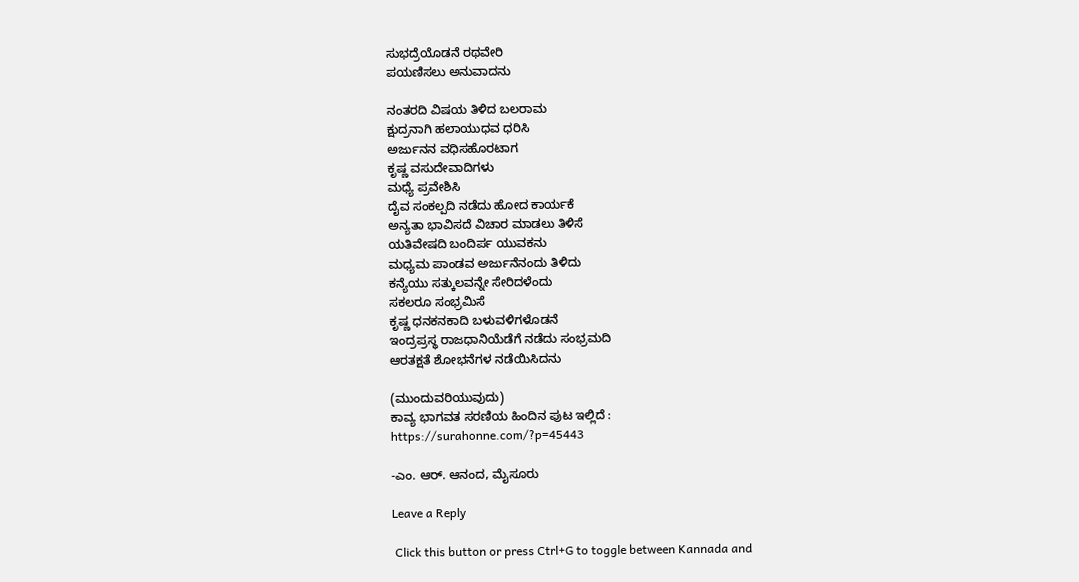ಸುಭದ್ರೆಯೊಡನೆ ರಥವೇರಿ
ಪಯಣಿಸಲು ಅನುವಾದನು

ನಂತರದಿ ವಿಷಯ ತಿಳಿದ ಬಲರಾಮ
ಕ್ಷುದ್ರನಾಗಿ ಹಲಾಯುಧವ ಧರಿಸಿ
ಅರ್ಜುನನ ವಧಿಸಹೊರಟಾಗ
ಕೃಷ್ಣ ವಸುದೇವಾದಿಗಳು
ಮಧ್ಯೆ ಪ್ರವೇಶಿಸಿ
ದೈವ ಸಂಕಲ್ಪದಿ ನಡೆದು ಹೋದ ಕಾರ್ಯಕೆ
ಅನ್ಯತಾ ಭಾವಿಸದೆ ವಿಚಾರ ಮಾಡಲು ತಿಳಿಸೆ
ಯತಿವೇಷದಿ ಬಂದಿರ್ಪ ಯುವಕನು
ಮಧ್ಯಮ ಪಾಂಡವ ಅರ್ಜುನೆನಂದು ತಿಳಿದು
ಕನ್ಯೆಯು ಸತ್ಕುಲವನ್ನೇ ಸೇರಿದಳೆಂದು
ಸಕಲರೂ ಸಂಭ್ರಮಿಸೆ
ಕೃಷ್ಣ ಧನಕನಕಾದಿ ಬಳುವಳಿಗಳೊಡನೆ
ಇಂದ್ರಪ್ರಸ್ಥ ರಾಜಧಾನಿಯೆಡೆಗೆ ನಡೆದು ಸಂಭ್ರಮದಿ
ಆರತಕ್ಷತೆ ಶೋಭನೆಗಳ ನಡೆಯಿಸಿದನು

(ಮುಂದುವರಿಯುವುದು)
ಕಾವ್ಯ ಭಾಗವತ ಸರಣಿಯ ಹಿಂದಿನ ಪುಟ ಇಲ್ಲಿದೆ :
https://surahonne.com/?p=45443

-ಎಂ. ಆರ್. ಆನಂದ, ಮೈಸೂರು

Leave a Reply

 Click this button or press Ctrl+G to toggle between Kannada and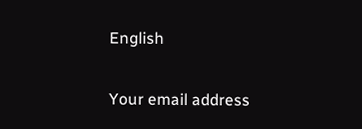English

Your email address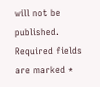will not be published. Required fields are marked *